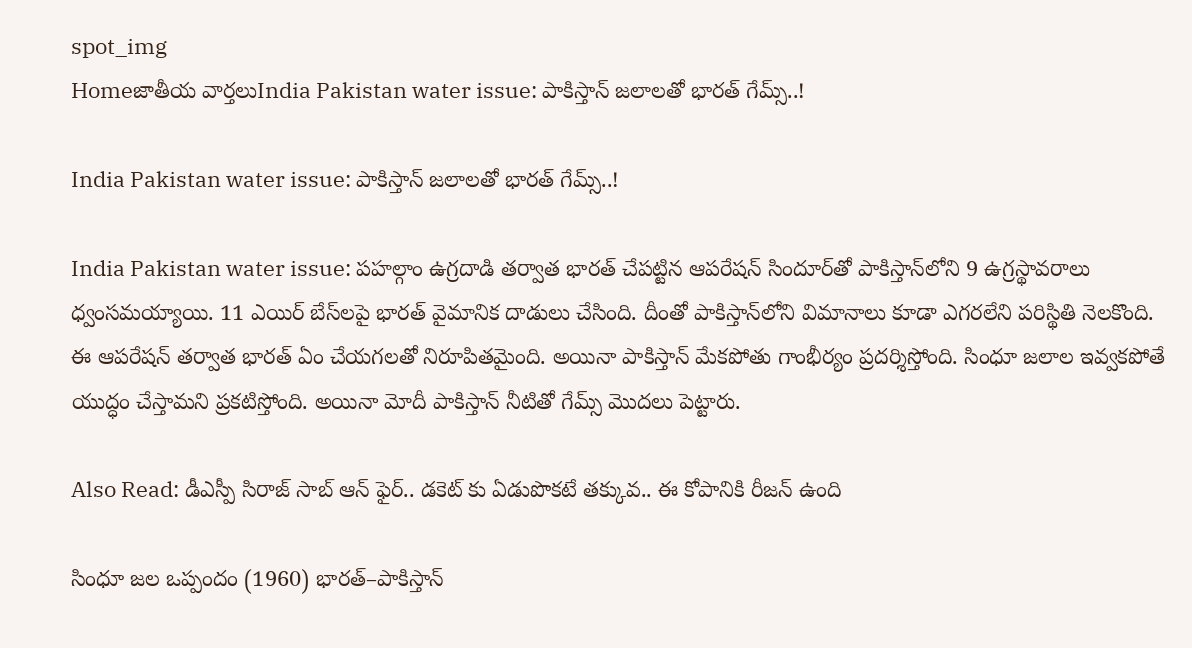spot_img
Homeజాతీయ వార్తలుIndia Pakistan water issue: పాకిస్తాన్‌ జలాలతో భారత్‌ గేమ్స్‌..!

India Pakistan water issue: పాకిస్తాన్‌ జలాలతో భారత్‌ గేమ్స్‌..!

India Pakistan water issue: పహల్గాం ఉగ్రదాడి తర్వాత భారత్‌ చేపట్టిన ఆపరేషన్‌ సిందూర్‌తో పాకిస్తాన్‌లోని 9 ఉగ్రస్థావరాలు ధ్వంసమయ్యాయి. 11 ఎయిర్‌ బేస్‌లపై భారత్‌ వైమానిక దాడులు చేసింది. దీంతో పాకిస్తాన్‌లోని విమానాలు కూడా ఎగరలేని పరిస్థితి నెలకొంది. ఈ ఆపరేషన్‌ తర్వాత భారత్‌ ఏం చేయగలతో నిరూపితమైంది. అయినా పాకిస్తాన్‌ మేకపోతు గాంభీర్యం ప్రదర్శిస్తోంది. సింధూ జలాల ఇవ్వకపోతే యుద్ధం చేస్తామని ప్రకటిస్తోంది. అయినా మోదీ పాకిస్తాన్‌ నీటితో గేమ్స్‌ మొదలు పెట్టారు.

Also Read: డీఎస్పీ సిరాజ్ సాబ్ ఆన్ ఫైర్.. డకెట్ కు ఏడుపొకటే తక్కువ.. ఈ కోపానికి రీజన్ ఉంది

సింధూ జల ఒప్పందం (1960) భారత్‌–పాకిస్తాన్‌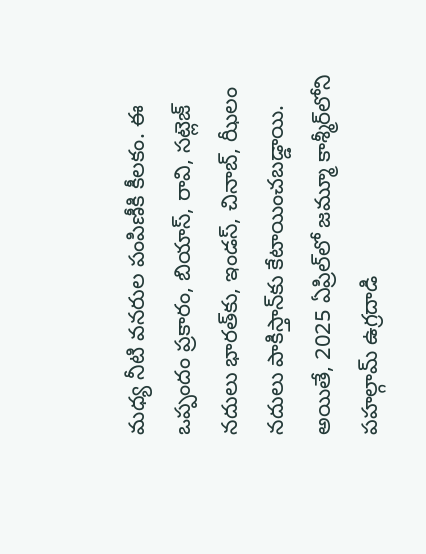మధ్య నీటి వనరుల పంపిణీకి కీలకం. ఈ ఒప్పందం ప్రకారం, బియాస్, రావి, సట్లెజ్‌ నదులు భారత్‌కు, ఇండస్, చినాబ్, ఝీలం నదులు పాకిస్తాన్‌కు కేటాయించబడ్డాయి. అయితే, 2025 ఏప్రిల్‌లో జమ్మూ కాశ్మీర్‌లోని పహల్గామ్‌ ఉగ్రదాడి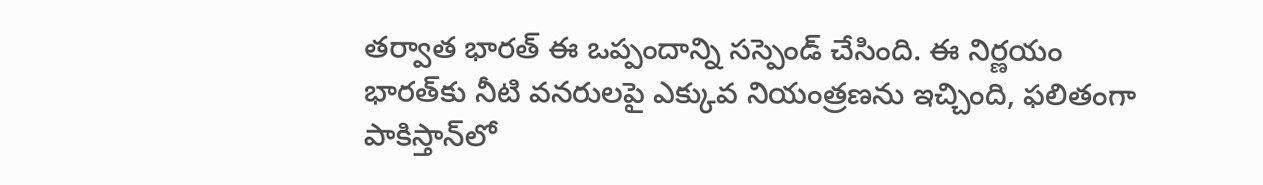తర్వాత భారత్‌ ఈ ఒప్పందాన్ని సస్పెండ్‌ చేసింది. ఈ నిర్ణయం భారత్‌కు నీటి వనరులపై ఎక్కువ నియంత్రణను ఇచ్చింది, ఫలితంగా పాకిస్తాన్‌లో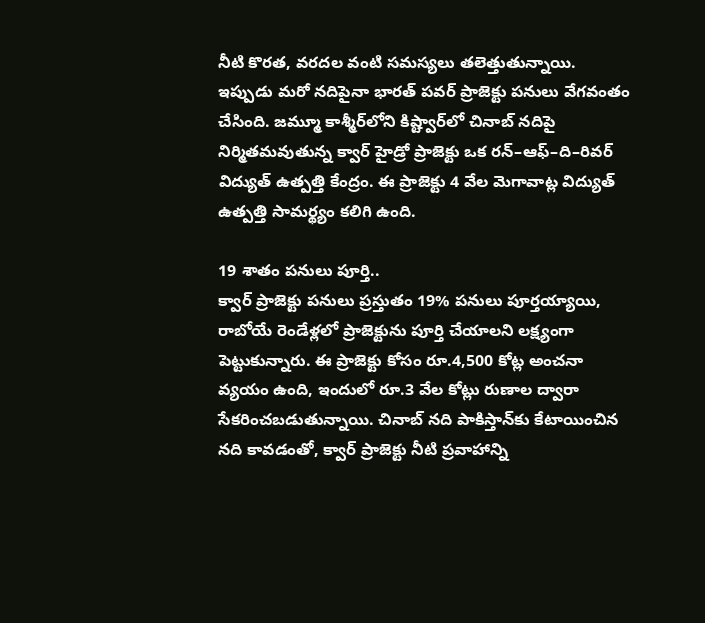నీటి కొరత, వరదల వంటి సమస్యలు తలెత్తుతున్నాయి. ఇప్పుడు మరో నదిపైనా భారత్‌ పవర్‌ ప్రాజెక్టు పనులు వేగవంతం చేసింది. జమ్మూ కాశ్మీర్‌లోని కిష్ట్వార్‌లో చినాబ్‌ నదిపై నిర్మితమవుతున్న క్వార్‌ హైడ్రో ప్రాజెక్టు ఒక రన్‌–ఆఫ్‌–ది–రివర్‌ విద్యుత్‌ ఉత్పత్తి కేంద్రం. ఈ ప్రాజెక్టు 4 వేల మెగావాట్ల విద్యుత్‌ ఉత్పత్తి సామర్థ్యం కలిగి ఉంది.

19 శాతం పనులు పూర్తి..
క్వార్‌ ప్రాజెక్టు పనులు ప్రస్తుతం 19% పనులు పూర్తయ్యాయి, రాబోయే రెండేళ్లలో ప్రాజెక్టును పూర్తి చేయాలని లక్ష్యంగా పెట్టుకున్నారు. ఈ ప్రాజెక్టు కోసం రూ.4,500 కోట్ల అంచనా వ్యయం ఉంది, ఇందులో రూ.3 వేల కోట్లు రుణాల ద్వారా సేకరించబడుతున్నాయి. చినాబ్‌ నది పాకిస్తాన్‌కు కేటాయించిన నది కావడంతో, క్వార్‌ ప్రాజెక్టు నీటి ప్రవాహాన్ని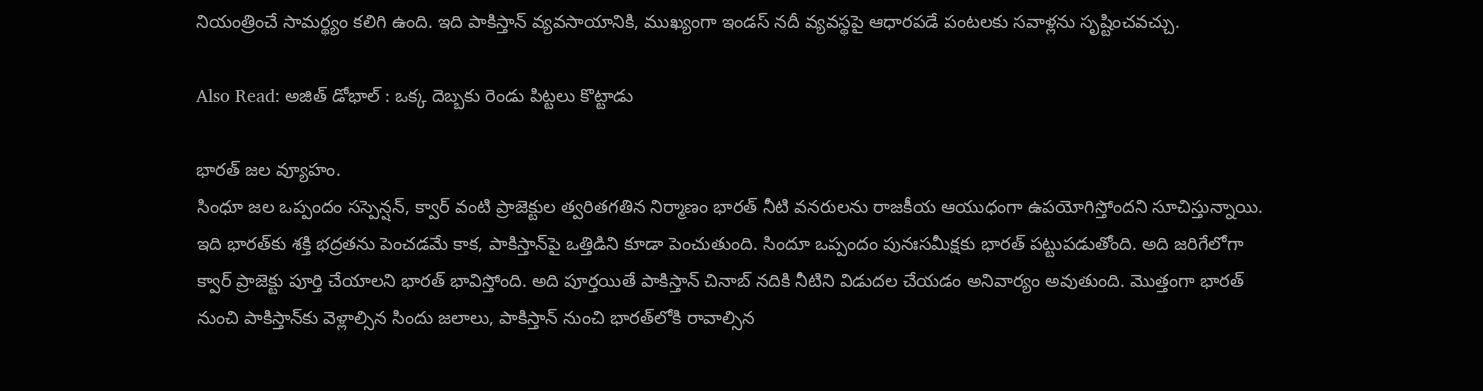నియంత్రించే సామర్థ్యం కలిగి ఉంది. ఇది పాకిస్తాన్‌ వ్యవసాయానికి, ముఖ్యంగా ఇండస్‌ నదీ వ్యవస్థపై ఆధారపడే పంటలకు సవాళ్లను సృష్టించవచ్చు.

Also Read: అజిత్‌ డోభాల్‌ : ఒక్క దెబ్బకు రెండు పిట్టలు కొట్టాడు

భారత్‌ జల వ్యూహం.
సింధూ జల ఒప్పందం సస్పెన్షన్, క్వార్‌ వంటి ప్రాజెక్టుల త్వరితగతిన నిర్మాణం భారత్‌ నీటి వనరులను రాజకీయ ఆయుధంగా ఉపయోగిస్తోందని సూచిస్తున్నాయి. ఇది భారత్‌కు శక్తి భద్రతను పెంచడమే కాక, పాకిస్తాన్‌పై ఒత్తిడిని కూడా పెంచుతుంది. సిందూ ఒప్పందం పునఃసమీక్షకు భారత్‌ పట్టుపడుతోంది. అది జరిగేలోగా క్వార్‌ ప్రాజెక్టు పూర్తి చేయాలని భారత్‌ భావిస్తోంది. అది పూర్తయితే పాకిస్తాన్‌ చినాబ్‌ నదికి నీటిని విడుదల చేయడం అనివార్యం అవుతుంది. మొత్తంగా భారత్‌ నుంచి పాకిస్తాన్‌కు వెళ్లాల్సిన సిందు జలాలు, పాకిస్తాన్‌ నుంచి భారత్‌లోకి రావాల్సిన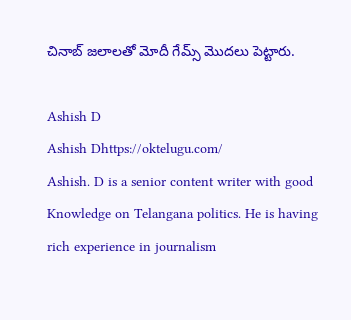చినాబ్‌ జలాలతో మోదీ గేమ్స్‌ మొదలు పెట్టారు.

Ashish D
Ashish Dhttps://oktelugu.com/
Ashish. D is a senior content writer with good Knowledge on Telangana politics. He is having rich experience in journalism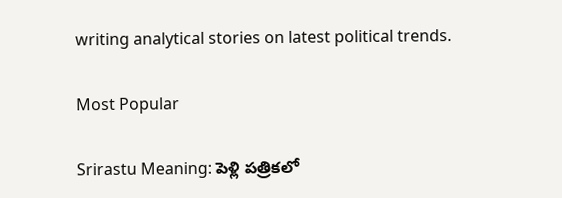writing analytical stories on latest political trends.

Most Popular

Srirastu Meaning: పెళ్లి పత్రికలో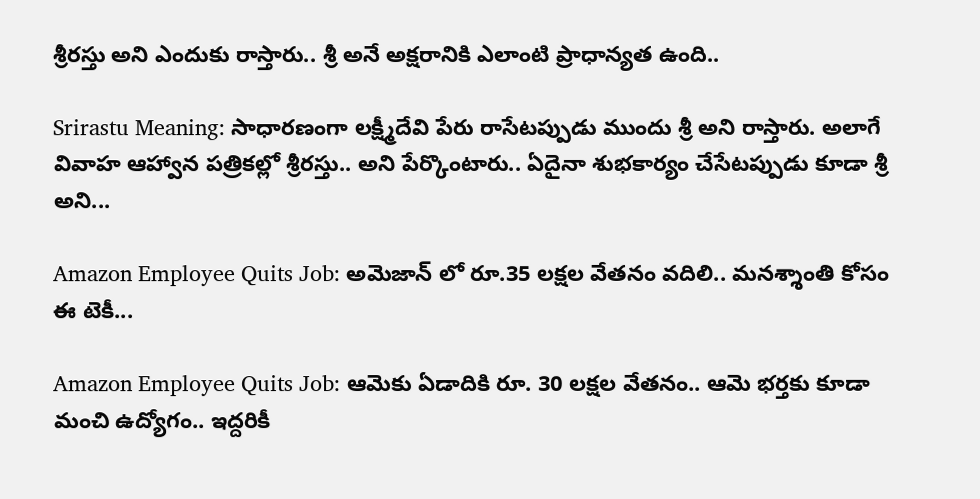శ్రీరస్తు అని ఎందుకు రాస్తారు.. శ్రీ అనే అక్షరానికి ఎలాంటి ప్రాధాన్యత ఉంది..

Srirastu Meaning: సాధారణంగా లక్ష్మీదేవి పేరు రాసేటప్పుడు ముందు శ్రీ అని రాస్తారు. అలాగే వివాహ ఆహ్వాన పత్రికల్లో శ్రీరస్తు.. అని పేర్కొంటారు.. ఏదైనా శుభకార్యం చేసేటప్పుడు కూడా శ్రీ అని...

Amazon Employee Quits Job: అమెజాన్ లో రూ.35 లక్షల వేతనం వదిలి.. మనశ్శాంతి కోసం ఈ టెకీ...

Amazon Employee Quits Job: ఆమెకు ఏడాదికి రూ. 30 లక్షల వేతనం.. ఆమె భర్తకు కూడా మంచి ఉద్యోగం.. ఇద్దరికీ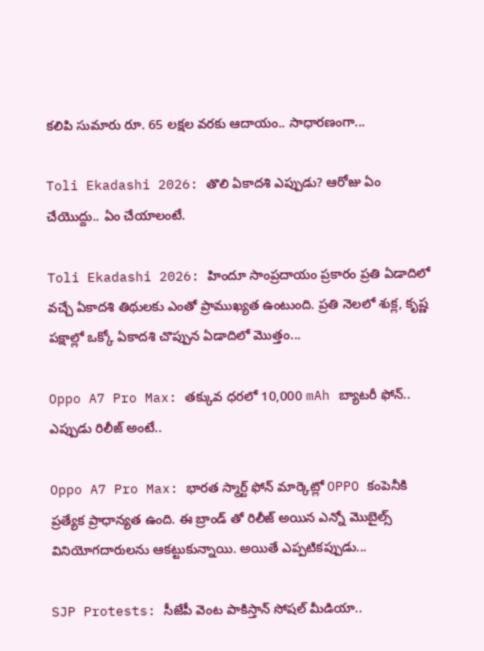కలిపి సుమారు రూ. 65 లక్షల వరకు ఆదాయం.. సాధారణంగా...

Toli Ekadashi 2026: తొలి ఏకాదశి ఎప్పుడు? ఆరోజు ఏం చేయొద్దు.. ఏం చేయాలంటే.

Toli Ekadashi 2026: హిందూ సాంప్రదాయం ప్రకారం ప్రతి ఏడాదిలో వచ్చే ఏకాదశి తిథులకు ఎంతో ప్రాముఖ్యత ఉంటుంది. ప్రతి నెలలో శుక్ల, కృష్ణ పక్షాల్లో ఒక్కో ఏకాదశి చొప్పున ఏడాదిలో మొత్తం...

Oppo A7 Pro Max: తక్కువ ధరలో 10,000 mAh బ్యాటరీ ఫోన్.. ఎప్పుడు రిలీజ్ అంటే..

Oppo A7 Pro Max: భారత స్మార్ట్ ఫోన్ మార్కెట్లో OPPO కంపెనీకి ప్రత్యేక ప్రాధాన్యత ఉంది. ఈ బ్రాండ్ తో రిలీజ్ అయిన ఎన్నో మొబైల్స్ వినియోగదారులను ఆకట్టుకున్నాయి. అయితే ఎప్పటికప్పుడు...

SJP Protests: సీజేపీ వెంట పాకిస్తాన్‌ సోషల్‌ మీడియా..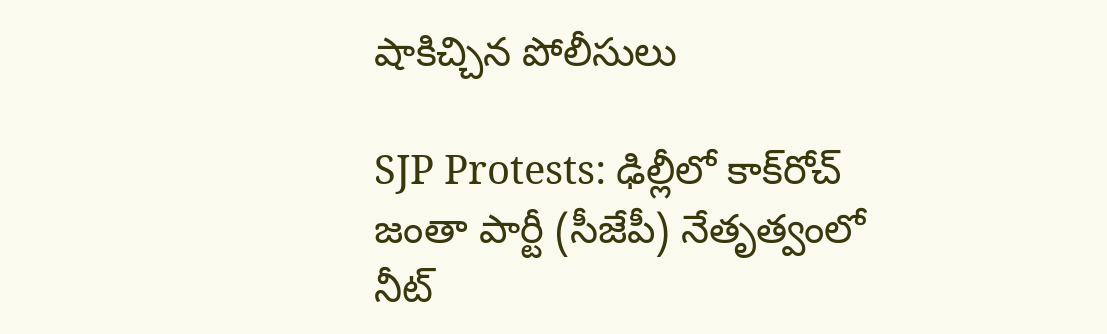షాకిచ్చిన పోలీసులు

SJP Protests: ఢిల్లీలో కాక్‌రోచ్‌ జంతా పార్టీ (సీజేపీ) నేతృత్వంలో నీట్‌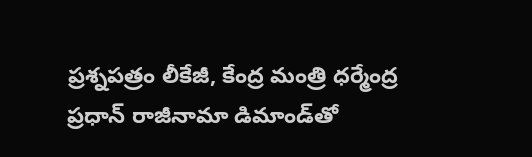ప్రశ్నపత్రం లీకేజీ, కేంద్ర మంత్రి ధర్మేంద్ర ప్రధాన్‌ రాజీనామా డిమాండ్‌తో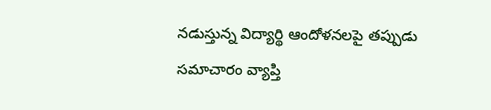నడుస్తున్న విద్యార్థి ఆందోళనలపై తప్పుడు సమాచారం వ్యాప్తి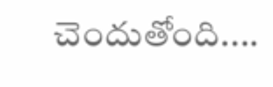చెందుతోంది....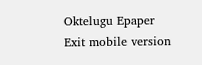Oktelugu Epaper
Exit mobile version